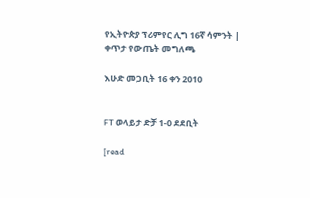የኢትዮጵያ ፕሪምየር ሊግ 16ኛ ሳምንት | ቀጥታ የውጤት መግለጫ

እሁድ መጋቢት 16 ቀን 2010


FT ወላይታ ድቻ 1-0 ደደቢት

[read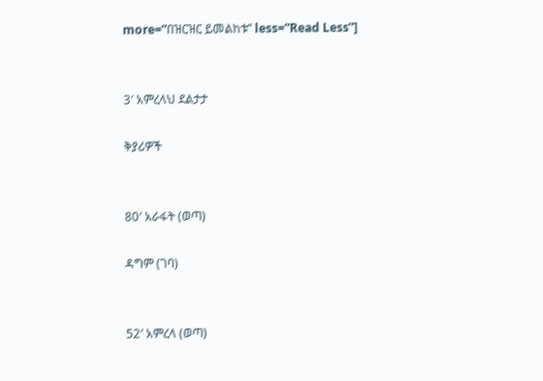more=”በዝርዝር ይመልከቱ” less=”Read Less”]


3′ አምረላህ ደልታታ

ቅያሪዎች


80′ አራፋት (ወጣ)

ዳግም (ገባ)


52′ አምረላ (ወጣ)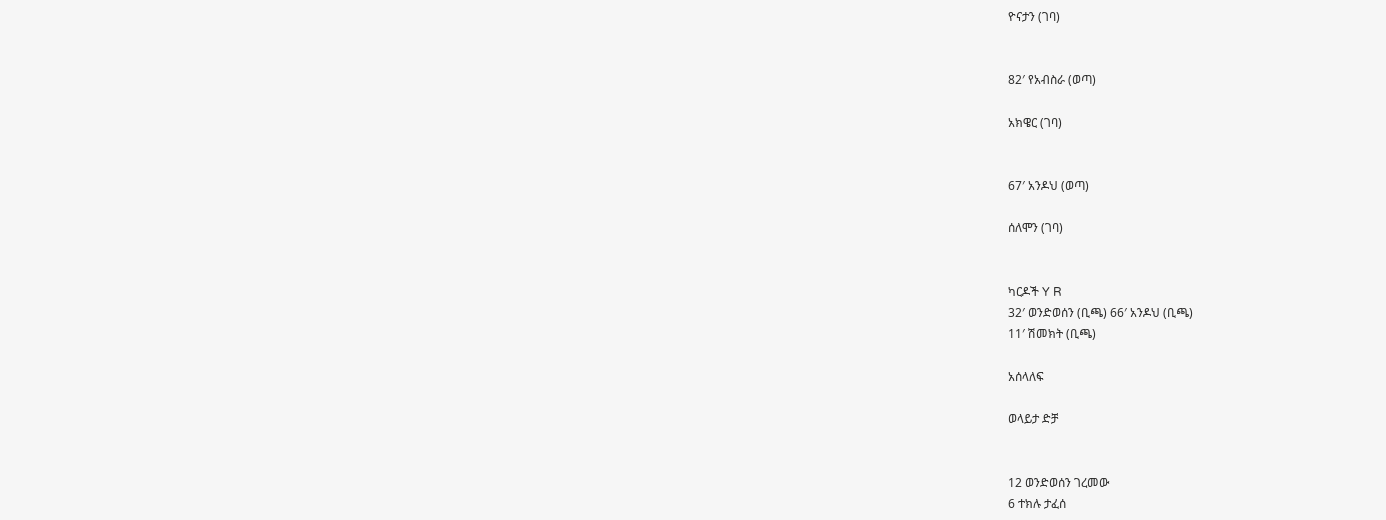ዮናታን (ገባ)


82′ የአብስራ (ወጣ)

አክዌር (ገባ)


67′ አንዶህ (ወጣ)

ሰለሞን (ገባ)


ካርዶች Y R
32′ ወንድወሰን (ቢጫ) 66′ አንዶህ (ቢጫ)
11′ ሽመክት (ቢጫ)

አሰላለፍ

ወላይታ ድቻ


12 ወንድወሰን ገረመው
6 ተክሉ ታፈሰ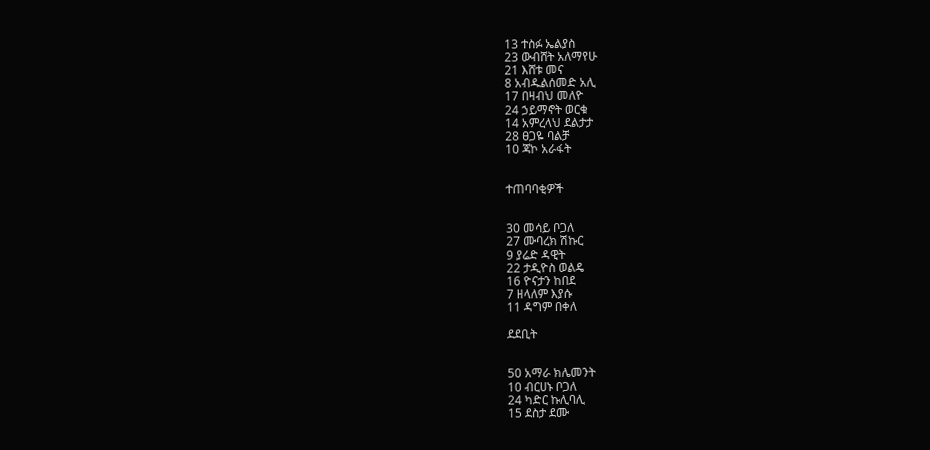13 ተስፉ ኤልያስ
23 ውብሸት አለማየሁ
21 እሸቱ መና
8 አብዱልሰመድ አሊ
17 በዛብህ መለዮ
24 ኃይማኖት ወርቁ
14 አምረላህ ደልታታ
28 ፀጋዬ ባልቻ
10 ጃኮ አራፋት


ተጠባባቂዎች


30 መሳይ ቦጋለ
27 ሙባረክ ሽኩር
9 ያሬድ ዳዊት
22 ታዲዮስ ወልዴ
16 ዮናታን ከበደ
7 ዘላለም እያሱ
11 ዳግም በቀለ

ደደቢት


50 አማራ ክሌመንት
10 ብርሀኑ ቦጋለ
24 ካድር ኩሊባሊ
15 ደስታ ደሙ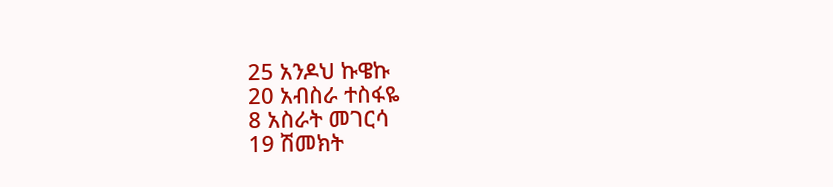25 አንዶህ ኩዌኩ
20 አብስራ ተስፋዬ
8 አስራት መገርሳ
19 ሽመክት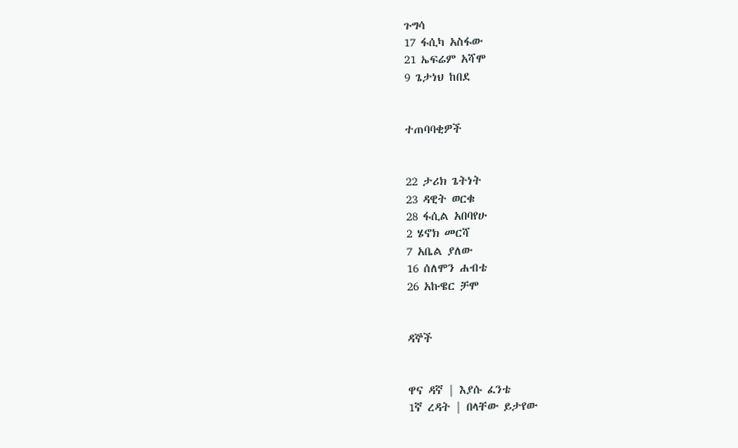ጉግሳ
17 ፋሲካ አስፋው
21 ኤፍሬም አሻሞ
9 ጌታነህ ከበደ


ተጠባባቂዎች


22 ታሪክ ጌትነት
23 ዳዊት ወርቁ
28 ፋሲል አበባየሁ
2 ሄኖክ መርሻ
7 አቤል ያለው
16 ሰለሞን ሐብቴ
26 አኩዌር ቻሞ


ዳኞች


ዋና ዳኛ | እያሱ ፈንቴ
1ኛ ረዳት | በላቸው ይታየው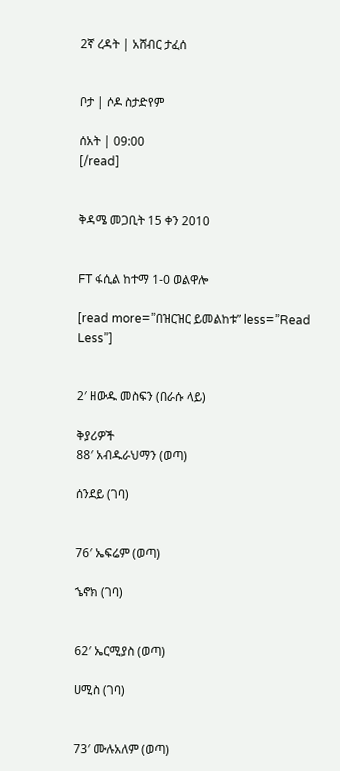2ኛ ረዳት | አሸብር ታፈሰ


ቦታ | ሶዶ ስታድየም

ሰአት | 09:00
[/read]


ቅዳሜ መጋቢት 15 ቀን 2010


FT ፋሲል ከተማ 1-0 ወልዋሎ

[read more=”በዝርዝር ይመልከቱ” less=”Read Less”]


2′ ዘውዱ መስፍን (በራሱ ላይ)

ቅያሪዎች
88′ አብዱራህማን (ወጣ)

ሰንደይ (ገባ)


76′ ኤፍሬም (ወጣ)

ኄኖክ (ገባ)


62′ ኤርሚያስ (ወጣ)

ሀሚስ (ገባ)


73′ ሙሉአለም (ወጣ)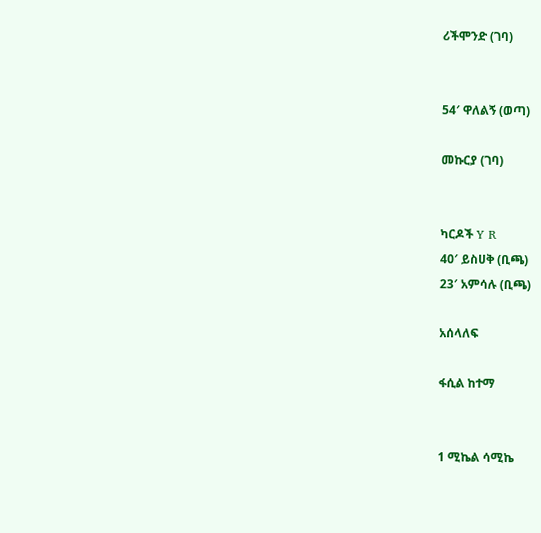ሪችሞንድ (ገባ)


54′ ዋለልኝ (ወጣ)

መኩርያ (ገባ)


ካርዶች Y R
40′ ይስሀቅ (ቢጫ)
23′ አምሳሉ (ቢጫ)

አሰላለፍ

ፋሲል ከተማ


1 ሚኬል ሳሚኬ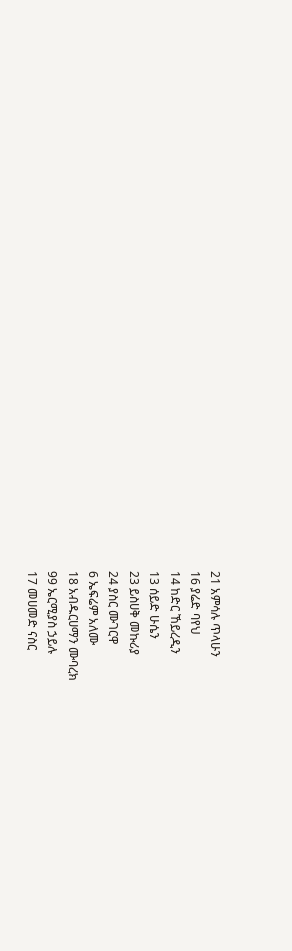21 አምሳሉ ጥላሁን
16 ያሬድ ባየህ
14 ከድር ኸይረዲን
13 ሰይድ ሁሴን
23 ይስሀቅ መኩሪያ
24 ያስር ሙገርዋ
6 ኤፍሬም አለሙ
18 አብዱርሀማን ሙባረክ
99 ኤርሚያስ ኃይሉ
17 መሀመድ ናስር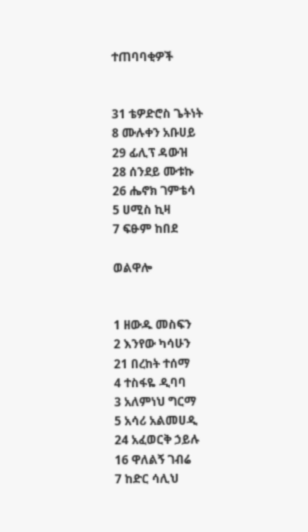ተጠባባቂዎች


31 ቴዎድሮስ ጌትነት
8 ሙሉቀን አቡሀይ
29 ፊሊፕ ዳውዝ
28 ሰንደይ ሙቱኩ
26 ሔኖክ ገምቴሳ
5 ሀሚስ ኪዛ
7 ፍፁም ከበደ

ወልዋሎ


1 ዘውዱ መስፍን
2 እንየው ካሳሁን
21 በረከት ተሰማ
4 ተስፋዬ ዲባባ
3 አለምነህ ግርማ
5 አሳሪ አልመሀዲ
24 አፈወርቅ ኃይሉ
16 ዋለልኝ ገብሬ
7 ከድር ሳሊህ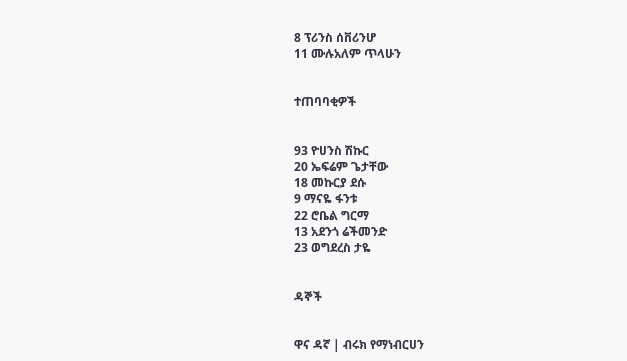8 ፕሪንስ ሰቨሪንሆ
11 ሙሉአለም ጥላሁን


ተጠባባቂዎች


93 ዮሀንስ ሽኩር
20 ኤፍሬም ጌታቸው
18 መኩርያ ደሱ
9 ማናዬ ፋንቱ
22 ሮቤል ግርማ
13 አደንጎ ሬችመንድ
23 ወግደረስ ታዬ


ዳኞች


ዋና ዳኛ | ብሩክ የማነብርሀን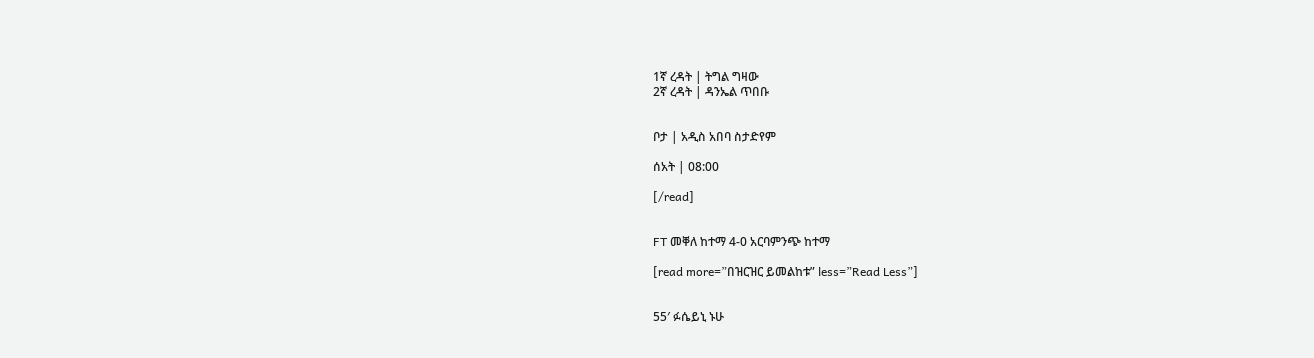1ኛ ረዳት | ትግል ግዛው
2ኛ ረዳት | ዳንኤል ጥበቡ


ቦታ | አዲስ አበባ ስታድየም

ሰአት | 08:00

[/read]


FT መቐለ ከተማ 4-0 አርባምንጭ ከተማ

[read more=”በዝርዝር ይመልከቱ” less=”Read Less”]


55′ ፉሴይኒ ኑሁ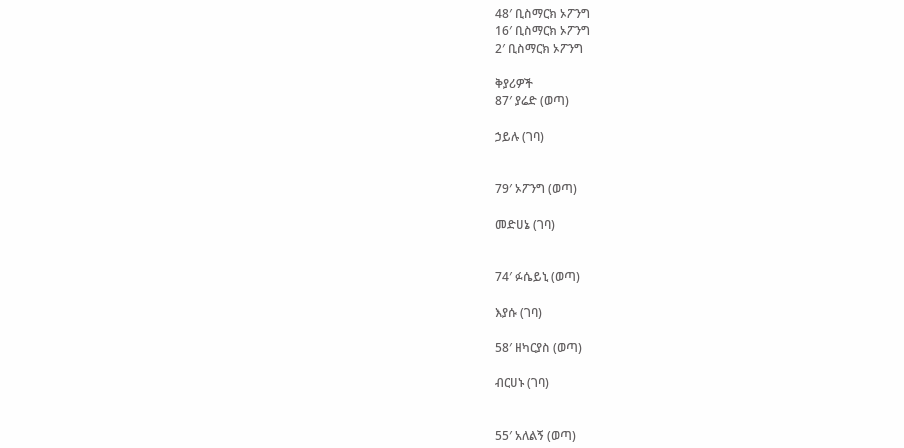48′ ቢስማርክ ኦፖንግ
16′ ቢስማርክ ኦፖንግ
2′ ቢስማርክ ኦፖንግ

ቅያሪዎች
87′ ያሬድ (ወጣ)

ኃይሉ (ገባ)


79′ ኦፖንግ (ወጣ)

መድሀኔ (ገባ)


74′ ፉሴይኒ (ወጣ)

እያሱ (ገባ)

58′ ዘካርያስ (ወጣ)

ብርሀኑ (ገባ)


55′ አለልኝ (ወጣ)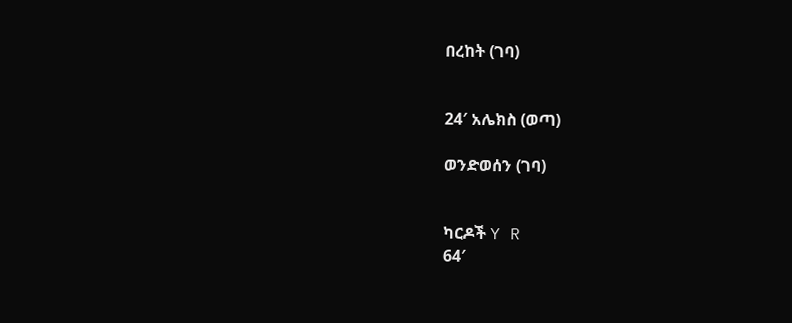በረከት (ገባ)


24′ አሌክስ (ወጣ)

ወንድወሰን (ገባ)


ካርዶች Y R
64′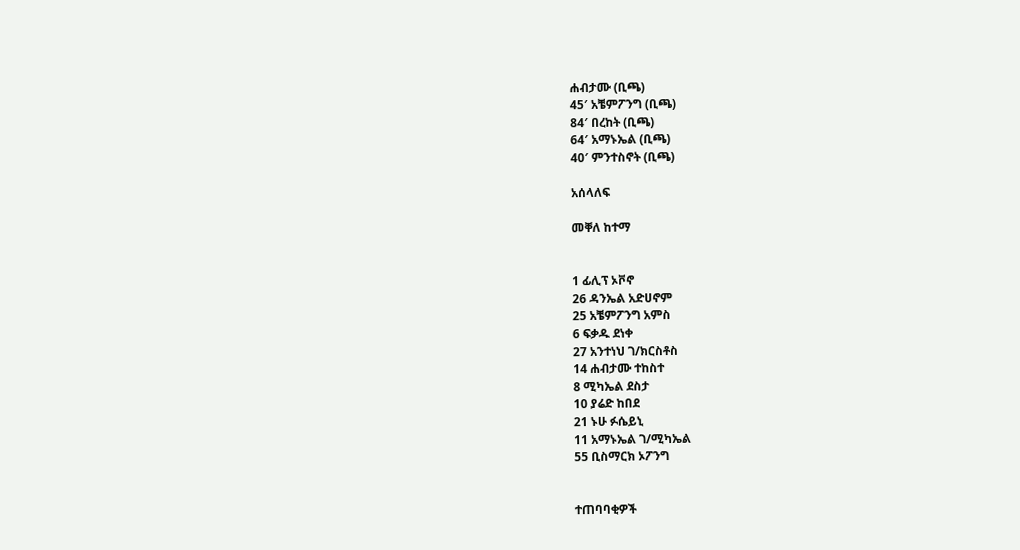ሐብታሙ (ቢጫ)
45′ አቼምፖንግ (ቢጫ)
84′ በረከት (ቢጫ)
64′ አማኑኤል (ቢጫ)
40′ ምንተስኖት (ቢጫ)

አሰላለፍ

መቐለ ከተማ


1 ፊሊፕ ኦቮኖ
26 ዳንኤል አድሀኖም
25 አቼምፖንግ አምስ
6 ፍቃዱ ደነቀ
27 አንተነህ ገ/ክርስቶስ
14 ሐብታሙ ተከስተ
8 ሚካኤል ደስታ
10 ያሬድ ከበደ
21 ኑሁ ፉሴይኒ
11 አማኑኤል ገ/ሚካኤል
55 ቢስማርክ ኦፖንግ


ተጠባባቂዎች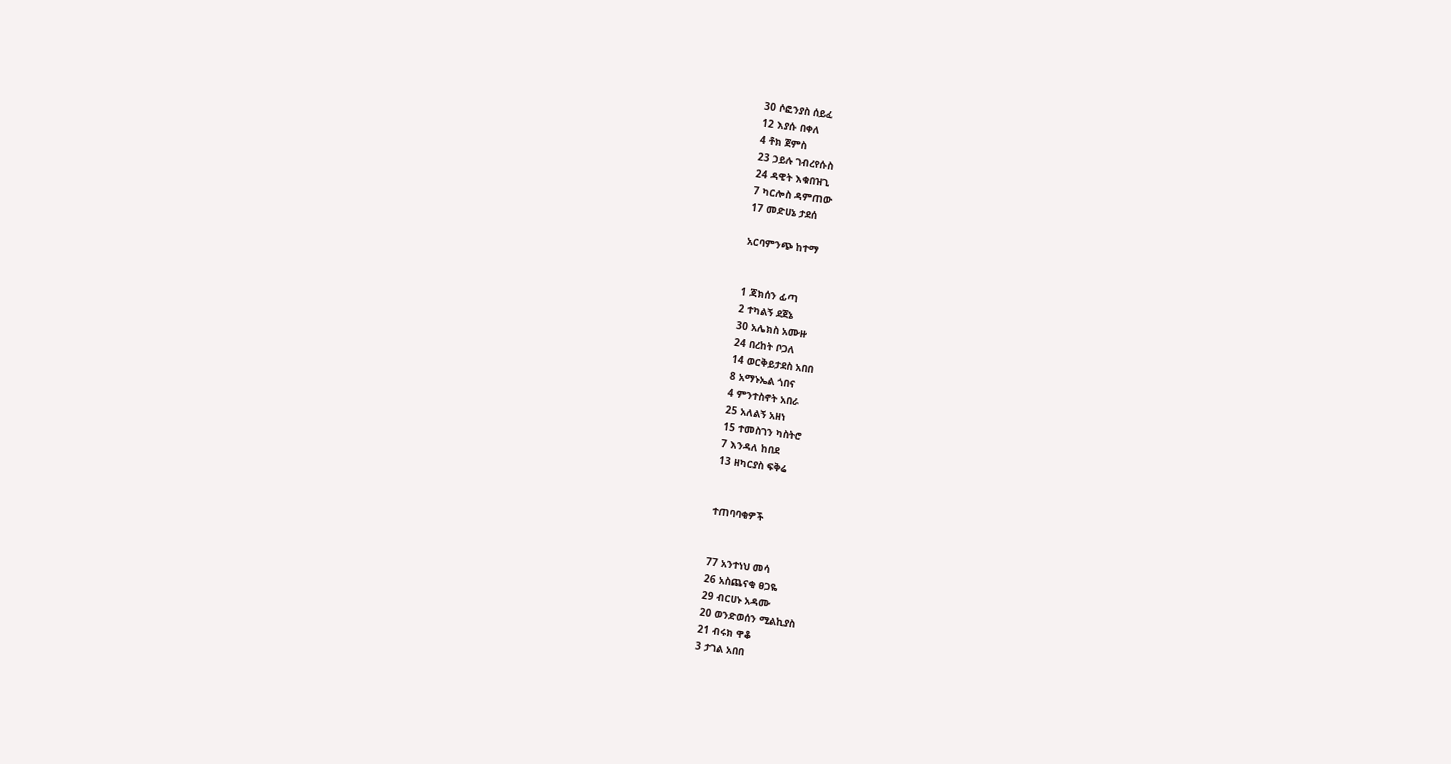30 ሶፎንያስ ሰይፈ
12 እያሱ በቀለ
4 ቶክ ጀምስ
23 ኃይሉ ገብረየሱስ
24 ዳዊት እቁበዝጊ
7 ካርሎስ ዳምጠው
17 መድሀኔ ታደሰ

አርባምንጭ ከተማ


1 ጃክሰን ፊጣ
2 ተካልኝ ደጀኔ
30 አሌክስ አሙዙ
24 በረከት ቦጋለ
14 ወርቅይታደስ አበበ
8 አማኑኤል ጎበና
4 ምንተስኖት አበራ
25 አለልኝ አዘነ
15 ተመስገን ካስትሮ
7 እንዳለ ከበደ
13 ዘካርያስ ፍቅሬ


ተጠባባቂዎች


77 አንተነህ መሳ
26 አስጨናቂ ፀጋዬ
29 ብርሀኑ አዳሙ
20 ወንድወሰን ሚልኪያስ
21 ብሩክ ዋቆ
3 ታገል አበበ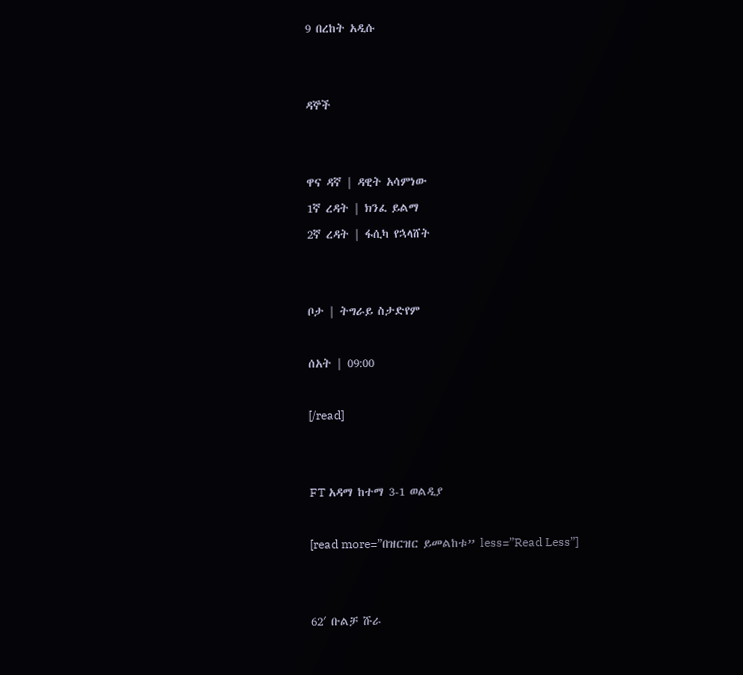9 በረከት አዲሱ


ዳኞች


ዋና ዳኛ | ዳዊት አሳምነው
1ኛ ረዳት | ክንፈ ይልማ
2ኛ ረዳት | ፋሲካ የኋላሸት


ቦታ | ትግራይ ስታድየም

ሰአት | 09:00

[/read]


FT አዳማ ከተማ 3-1 ወልዲያ

[read more=”በዝርዝር ይመልከቱ” less=”Read Less”]


62′ ቡልቻ ሹራ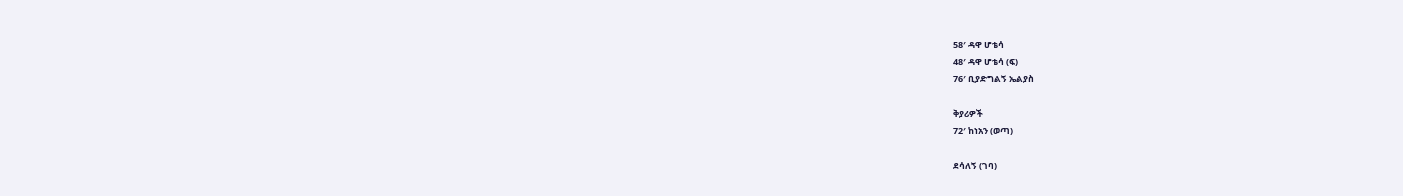58′ ዳዋ ሆቴሳ
48′ ዳዋ ሆቴሳ (ፍ)
76′ ቢያድግልኝ ኤልያስ

ቅያሪዎች
72′ ከነአን (ወጣ)

ደሳለኝ (ገባ)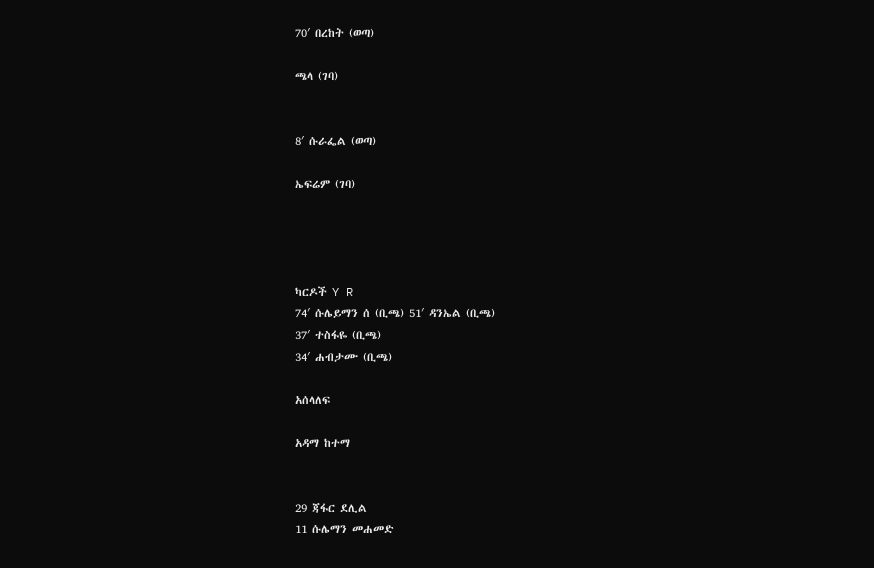70′ በረከት (ወጣ)

ጫላ (ገባ)


8′ ሱራፌል (ወጣ)

ኤፍሬም (ገባ)




ካርዶች Y R
74′ ሱሌይማን ሰ (ቢጫ) 51′ ዳንኤል (ቢጫ)
37′ ተስፋዬ (ቢጫ)
34′ ሐብታሙ (ቢጫ)

አሰላለፍ

አዳማ ከተማ


29 ጃፋር ደሊል
11 ሱሌማን መሐመድ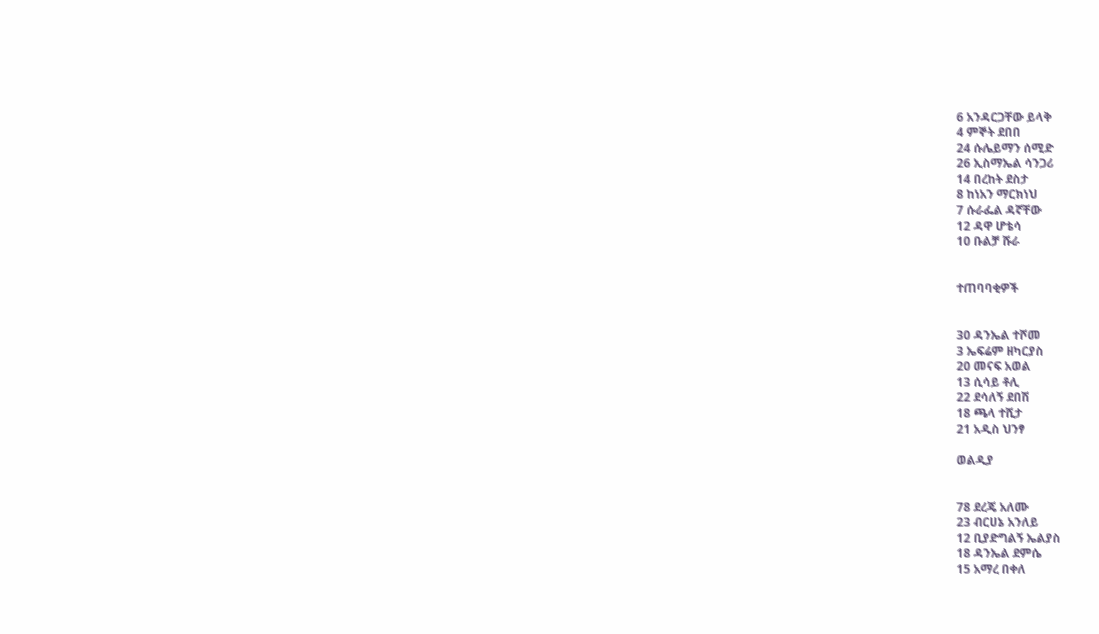6 አንዳርጋቸው ይላቅ
4 ምኞት ደበበ
24 ሱሌይማን ሰሚድ
26 ኢስማኤል ሳንጋሪ
14 በረከት ደስታ
8 ከነአን ማርክነህ
7 ሱራፌል ዳኛቸው
12 ዳዋ ሆቴሳ
10 ቡልቻ ሹራ


ተጠባባቂዎች


30 ዳንኤል ተሾመ
3 ኤፍሬም ዘካርያስ
20 መናፍ አወል
13 ሲሳይ ቶሊ
22 ደሳለኝ ደበሽ
18 ጫላ ተሺታ
21 አዲስ ህንፃ

ወልዲያ


78 ደረጄ አለሙ
23 ብርሀኔ አንለይ
12 ቢያድግልኝ ኤልያስ
18 ዳንኤል ደምሴ
15 አማረ በቀለ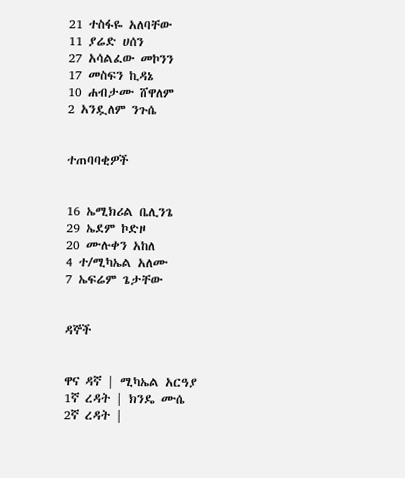21 ተስፋዬ አለባቸው
11 ያሬድ ሀሰን
27 አሳልፈው መኮንን
17 መስፍን ኪዳኔ
10 ሐብታሙ ሸዋለም
2 አንዷለም ንጉሴ


ተጠባባቂዎች


16 ኤሚክሪል ቤሊንጌ
29 ኤደም ኮድዞ
20 ሙሉቀን አከለ
4 ተ/ሚካኤል አለሙ
7 ኤፍሬም ጌታቸው


ዳኞች


ዋና ዳኛ | ሚካኤል አርዓያ
1ኛ ረዳት | ክንዴ ሙሴ
2ኛ ረዳት |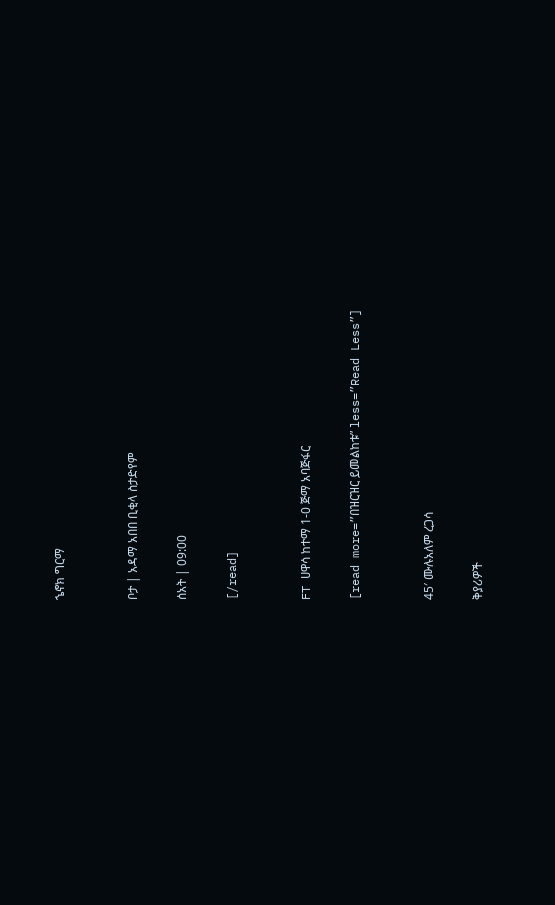ኄኖክ ግርማ


ቦታ | አዳማ አበበ ቢቂላ ስታድየም

ሰአት | 09:00

[/read]


FT ሀዋሳ ከተማ 1-0 ጅማ አባጅፋር

[read more=”በዝርዝር ይመልከቱ” less=”Read Less”]


45′ ሙሉአለም ረጋሳ

ቅያሪዎች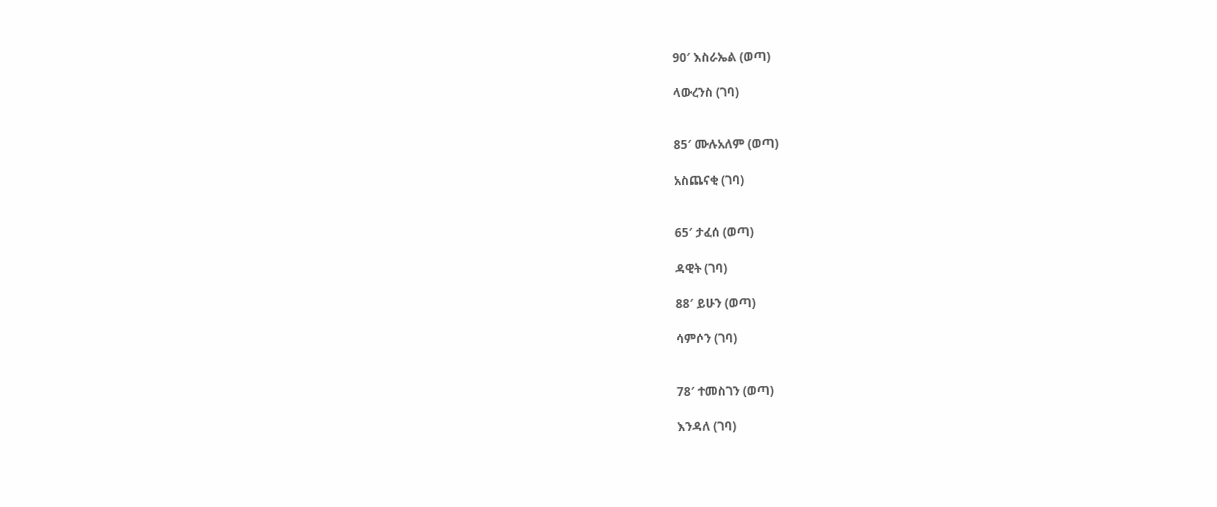90′ እስራኤል (ወጣ)

ላውረንስ (ገባ)


85′ ሙሉአለም (ወጣ)

አስጨናቂ (ገባ)


65′ ታፈሰ (ወጣ)

ዳዊት (ገባ)

88′ ይሁን (ወጣ)

ሳምሶን (ገባ)


78′ ተመስገን (ወጣ)

እንዳለ (ገባ)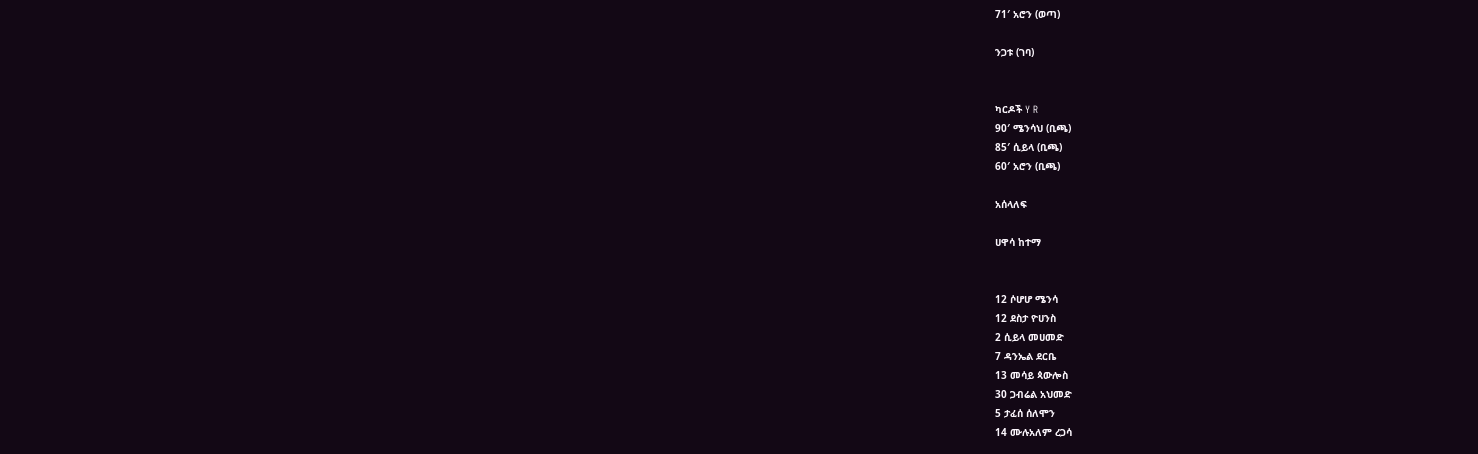71′ አሮን (ወጣ)

ንጋቱ (ገባ)


ካርዶች Y R
90′ ሜንሳህ (ቢጫ)
85′ ሲይላ (ቢጫ)
60′ አሮን (ቢጫ)

አሰላለፍ

ሀዋሳ ከተማ


12 ሶሆሆ ሜንሳ
12 ደስታ ዮሀንስ
2 ሲይላ መሀመድ
7 ዳንኤል ደርቤ
13 መሳይ ጳውሎስ
30 ጋብሬል አህመድ
5 ታፈሰ ሰለሞን
14 ሙሉአለም ረጋሳ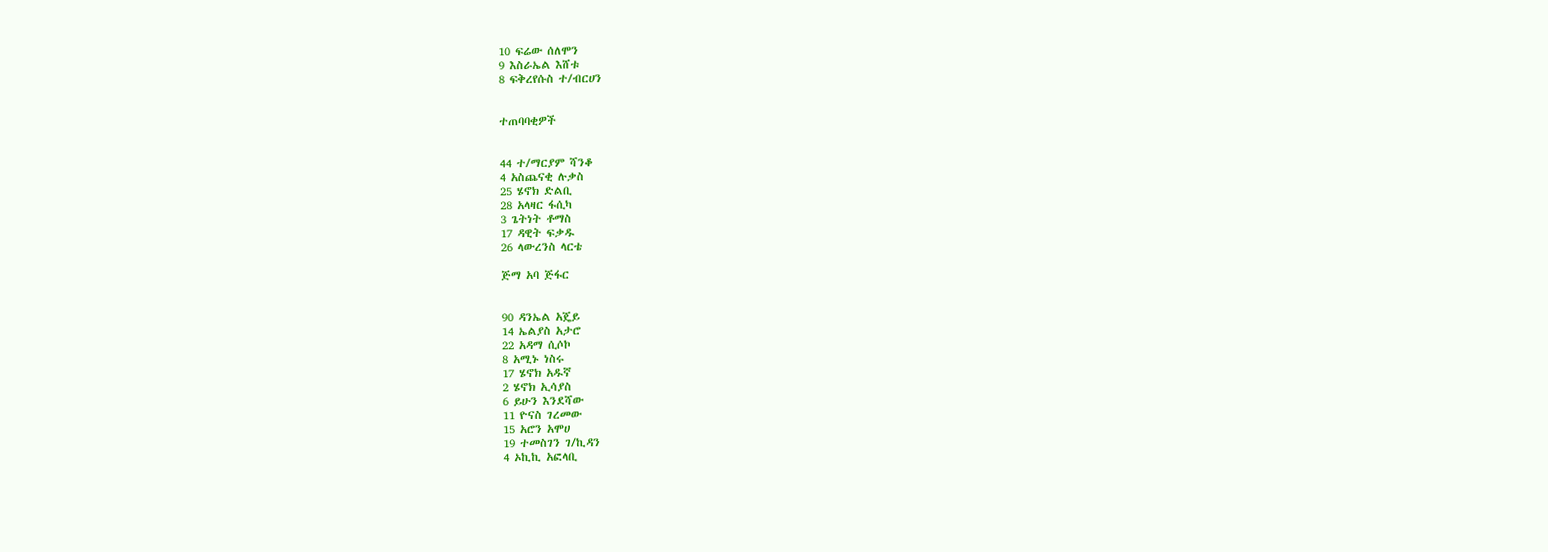10 ፍሬው ሰለሞን
9 እስራኤል እሸቱ
8 ፍቅረየሱስ ተ/ብርሀን


ተጠባባቂዎች


44 ተ/ማርያም ሻንቆ
4 አስጨናቂ ሉቃስ
25 ሄኖክ ድልቢ
28 አላዛር ፋሲካ
3 ጌትነት ቶማስ
17 ዳዊት ፍቃዱ
26 ላውረንስ ላርቴ

ጅማ አባ ጅፋር


90 ዳንኤል አጄይ
14 ኤልያስ አታሮ
22 አዳማ ሲሶኮ
8 አሚኑ ነስሩ
17 ሄኖክ አዱኛ
2 ሄኖክ ኢሳያስ
6 ይሁን እንደሻው
11 ዮናስ ገረመው
15 አሮን አሞሀ
19 ተመስገን ገ/ኪዳን
4 ኦኪኪ አፎላቢ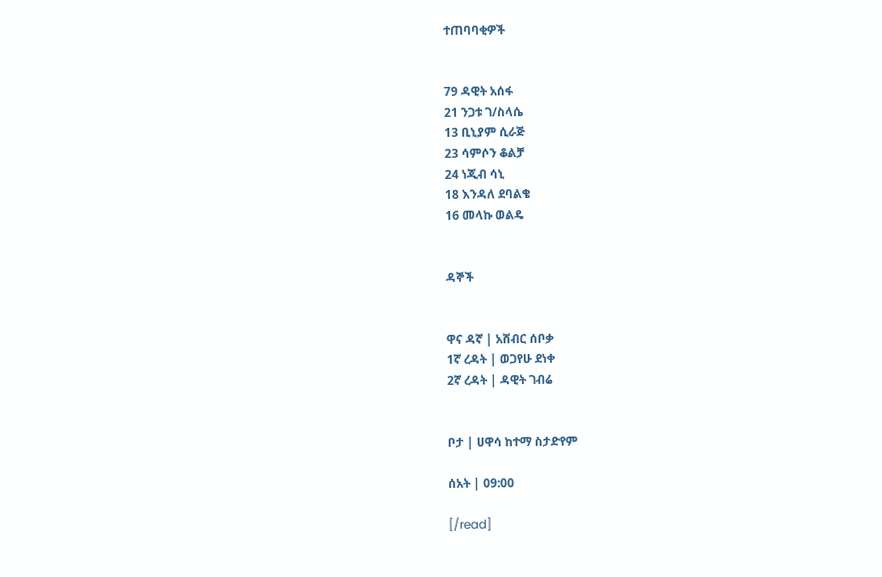ተጠባባቂዎች


79 ዳዊት አሰፋ
21 ንጋቱ ገ/ስላሴ
13 ቢኒያም ሲራጅ
23 ሳምሶን ቆልቻ
24 ነጂብ ሳኒ
18 እንዳለ ደባልቄ
16 መላኩ ወልዴ


ዳኞች


ዋና ዳኛ | አሸብር ሰቦቃ
1ኛ ረዳት | ወጋየሁ ደነቀ
2ኛ ረዳት | ዳዊት ገብሬ


ቦታ | ሀዋሳ ከተማ ስታድየም

ሰአት | 09:00

[/read]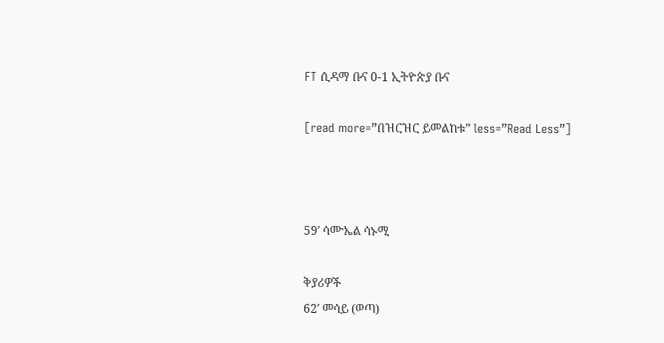FT ሲዳማ ቡና 0-1 ኢትዮጵያ ቡና

[read more=”በዝርዝር ይመልከቱ” less=”Read Less”]



59′ ሳሙኤል ሳኑሚ

ቅያሪዎች
62′ መሳይ (ወጣ)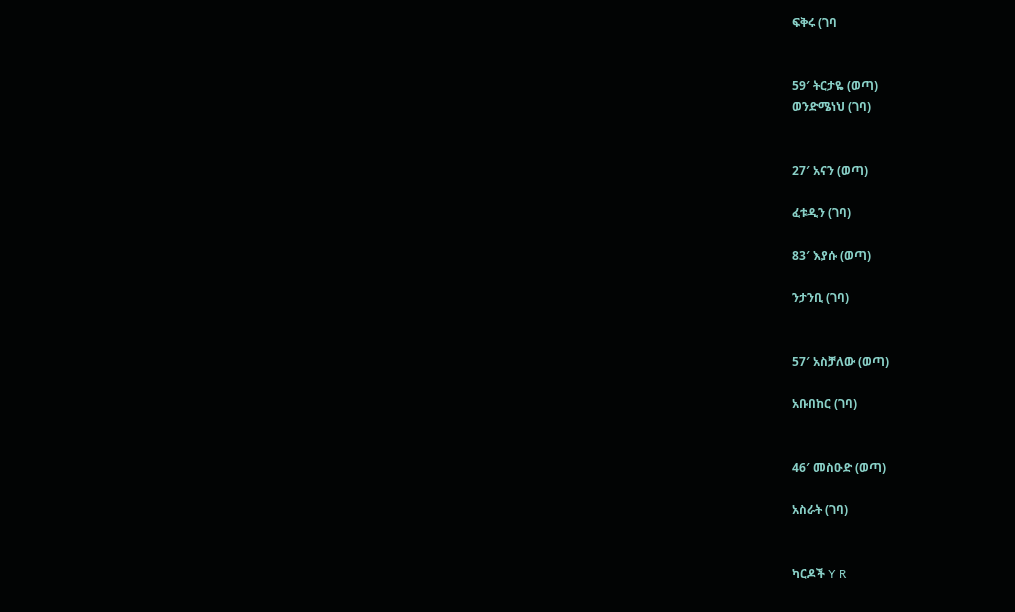ፍቅሩ (ገባ


59′ ትርታዬ (ወጣ)
ወንድሜነህ (ገባ)


27′ አናን (ወጣ)

ፈቱዲን (ገባ)

83′ እያሱ (ወጣ)

ንታንቢ (ገባ)


57′ አስቻለው (ወጣ)

አቡበከር (ገባ)


46′ መስዑድ (ወጣ)

አስራት (ገባ)


ካርዶች Y R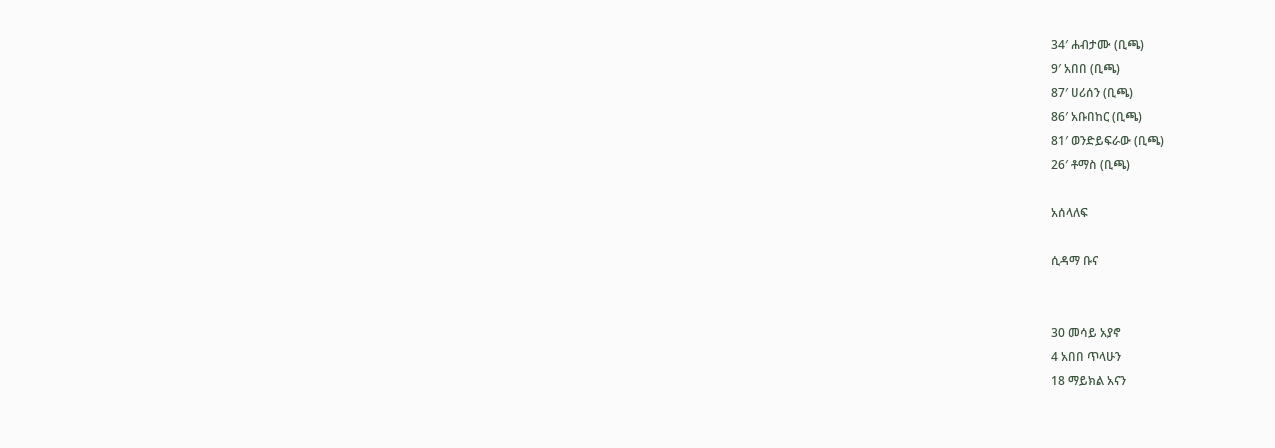34′ ሐብታሙ (ቢጫ)
9′ አበበ (ቢጫ)
87′ ሀሪሰን (ቢጫ)
86′ አቡበከር (ቢጫ)
81′ ወንድይፍራው (ቢጫ)
26′ ቶማስ (ቢጫ)

አሰላለፍ

ሲዳማ ቡና


30 መሳይ አያኖ
4 አበበ ጥላሁን
18 ማይክል አናን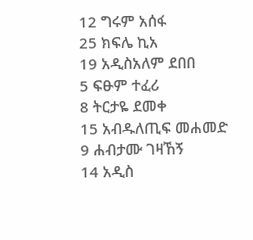12 ግሩም አሰፋ
25 ክፍሌ ኪአ
19 አዲስአለም ደበበ
5 ፍፁም ተፈሪ
8 ትርታዬ ደመቀ
15 አብዱለጢፍ መሐመድ
9 ሐብታሙ ገዛኸኝ
14 አዲስ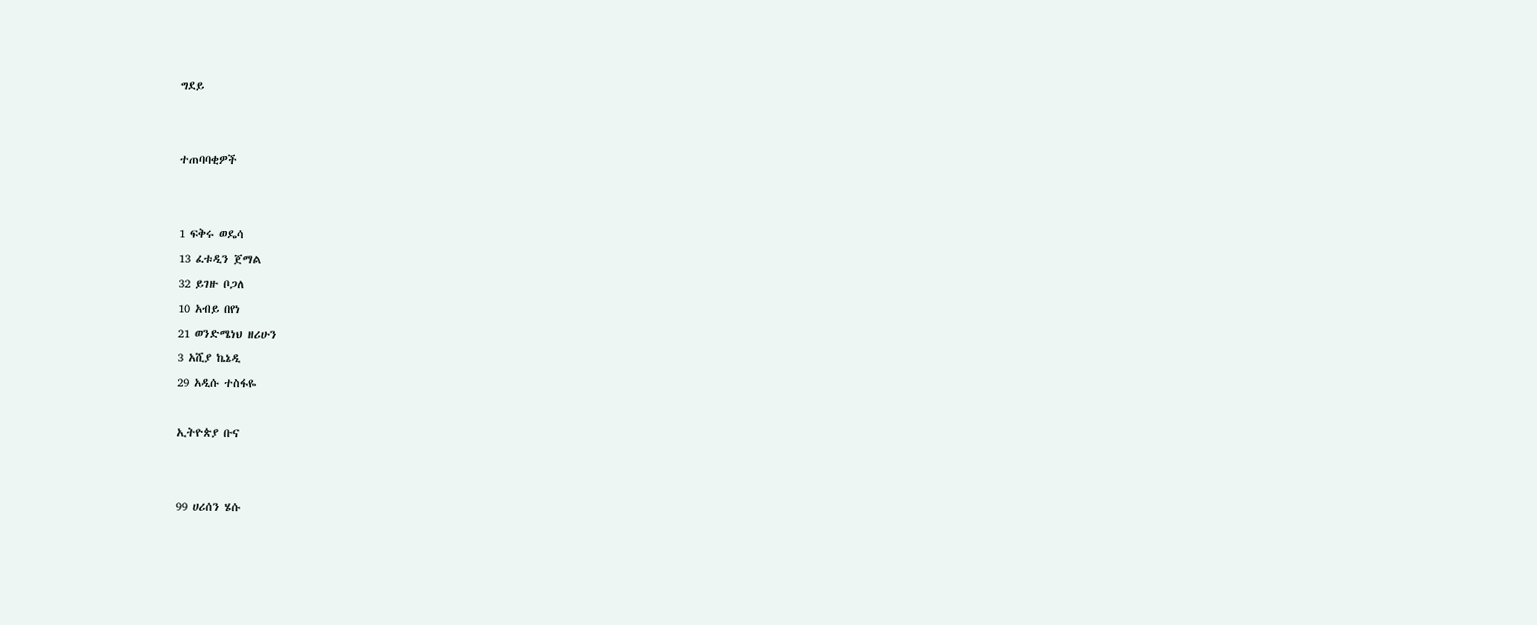ግደይ


ተጠባባቂዎች


1 ፍቅሩ ወዴሳ
13 ፈቱዲን ጀማል
32 ይገዙ ቦጋለ
10 አብይ በየነ
21 ወንድሜነህ ዘሪሁን
3 አሺያ ኬኔዲ
29 አዲሱ ተስፋዬ

ኢትዮጵያ ቡና


99 ሀሪሰን ሄሱ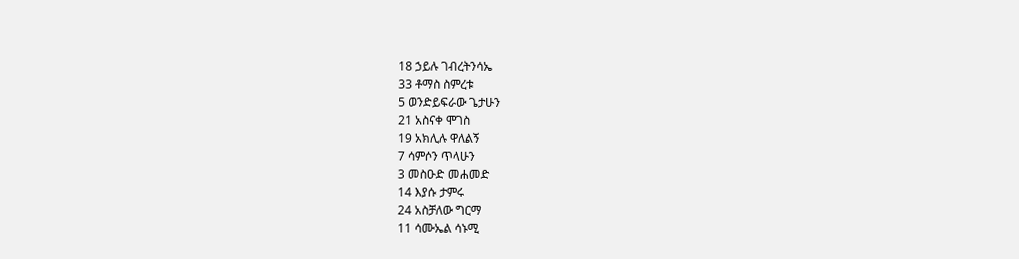18 ኃይሉ ገብረትንሳኤ
33 ቶማስ ስምረቱ
5 ወንድይፍራው ጌታሁን
21 አስናቀ ሞገስ
19 አክሊሉ ዋለልኝ
7 ሳምሶን ጥላሁን
3 መስዑድ መሐመድ
14 እያሱ ታምሩ
24 አስቻለው ግርማ
11 ሳሙኤል ሳኑሚ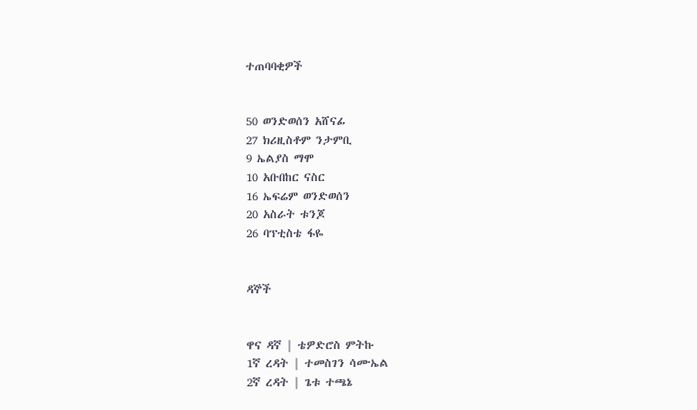ተጠባባቂዎች


50 ወንድወሰን አሸናፊ
27 ክሪዚስቶም ንታምቢ
9 ኤልያስ ማሞ
10 አቡበከር ናስር
16 ኤፍሬም ወንድወሰን
20 አስራት ቱንጆ
26 ባፕቲስቴ ፋዬ


ዳኞች


ዋና ዳኛ | ቴዎድሮስ ምትኩ
1ኛ ረዳት | ተመስገን ሳሙኤል
2ኛ ረዳት | ጌቱ ተጫኔ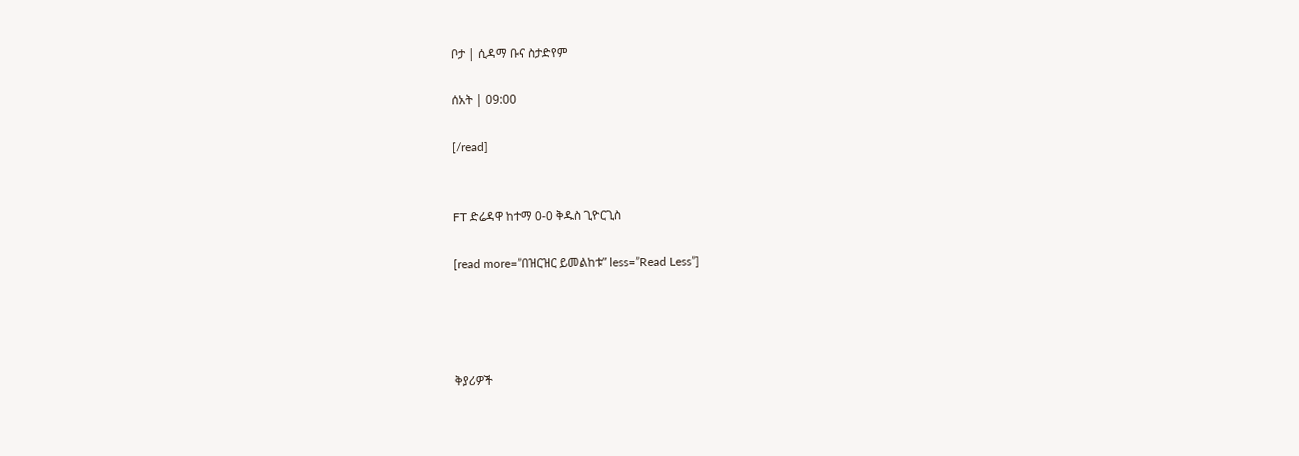ቦታ | ሲዳማ ቡና ስታድየም

ሰአት | 09:00

[/read]


FT ድሬዳዋ ከተማ 0-0 ቅዱስ ጊዮርጊስ

[read more=”በዝርዝር ይመልከቱ” less=”Read Less”]




ቅያሪዎች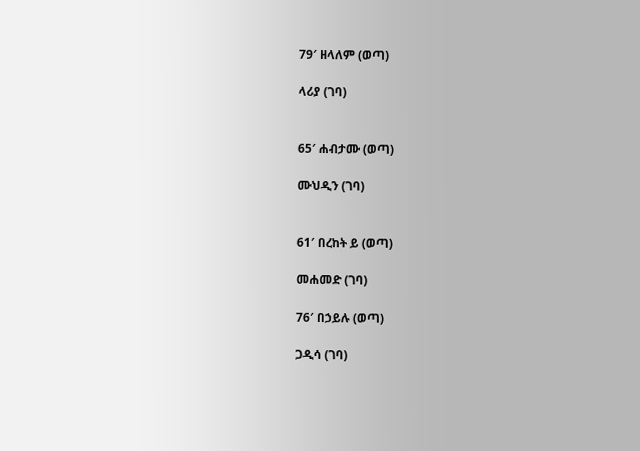79′ ዘላለም (ወጣ)

ላሪያ (ገባ)


65′ ሐብታሙ (ወጣ)

ሙህዲን (ገባ)


61′ በረከት ይ (ወጣ)

መሐመድ (ገባ)

76′ በኃይሉ (ወጣ)

ጋዲሳ (ገባ)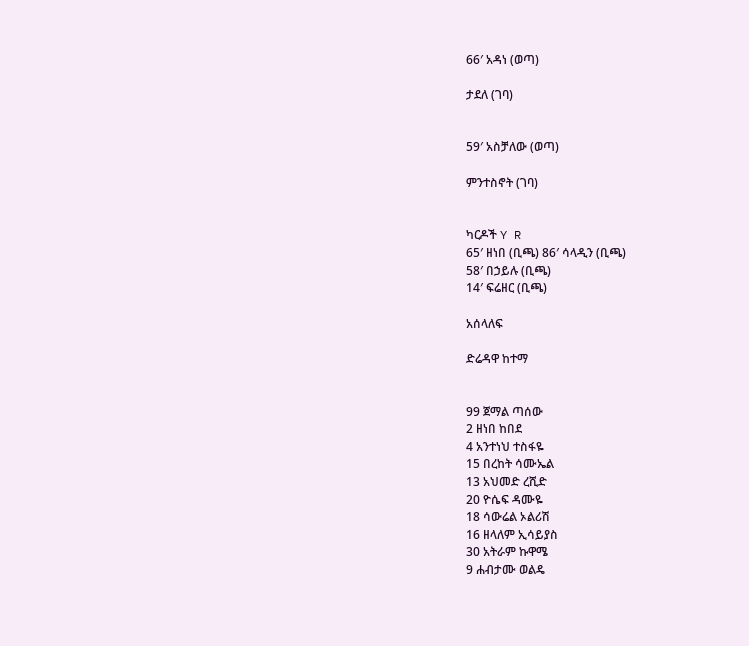66′ አዳነ (ወጣ)

ታደለ (ገባ)


59′ አስቻለው (ወጣ)

ምንተስኖት (ገባ)


ካርዶች Y R
65′ ዘነበ (ቢጫ) 86′ ሳላዲን (ቢጫ)
58′ በኃይሉ (ቢጫ)
14′ ፍሬዘር (ቢጫ)

አሰላለፍ

ድሬዳዋ ከተማ


99 ጀማል ጣሰው
2 ዘነበ ከበደ
4 አንተነህ ተስፋዬ
15 በረከት ሳሙኤል
13 አህመድ ረሺድ
20 ዮሴፍ ዳሙዬ
18 ሳውሬል ኦልሪሽ
16 ዘላለም ኢሳይያስ
30 አትራም ኩዋሜ
9 ሐብታሙ ወልዴ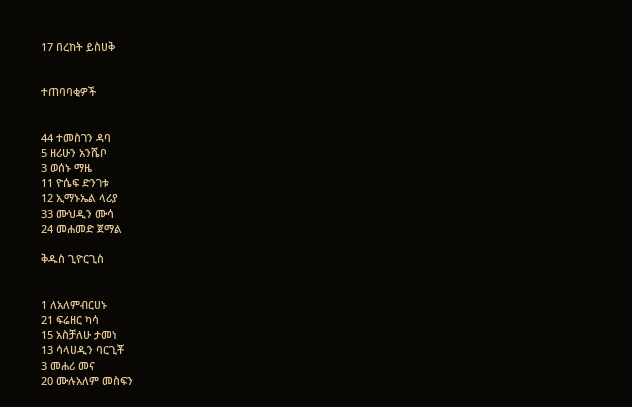17 በረከት ይስሀቅ


ተጠባባቂዎች


44 ተመስገን ዳባ
5 ዘሪሁን አንሼቦ
3 ወሰኑ ማዜ
11 ዮሴፍ ድንገቱ
12 ኢማኑኤል ላሪያ
33 ሙህዲን ሙሳ
24 መሐመድ ጀማል

ቅዱስ ጊዮርጊስ


1 ለአለምብርሀኑ
21 ፍሬዘር ካሳ
15 አስቻለሁ ታመነ
13 ሳላሀዲን ባርጊቾ
3 መሐሪ መና
20 ሙሉአለም መስፍን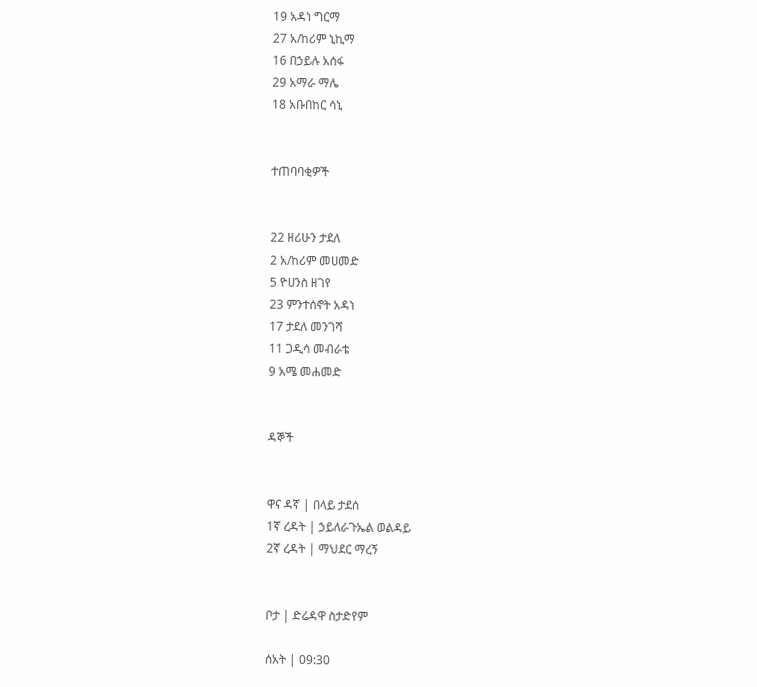19 አዳነ ግርማ
27 አ/ከሪም ኒኪማ
16 በኃይሉ አሰፋ
29 አማራ ማሌ
18 አቡበከር ሳኒ


ተጠባባቂዎች


22 ዘሪሁን ታደለ
2 አ/ከሪም መሀመድ
5 ዮሀንስ ዘገየ
23 ምንተሰኖት አዳነ
17 ታደለ መንገሻ
11 ጋዲሳ መብራቴ
9 አሜ መሐመድ


ዳኞች


ዋና ዳኛ | በላይ ታደሰ
1ኛ ረዳት | ኃይለራጉኤል ወልዳይ
2ኛ ረዳት | ማህደር ማረኝ


ቦታ | ድሬዳዋ ስታድየም

ሰአት | 09:30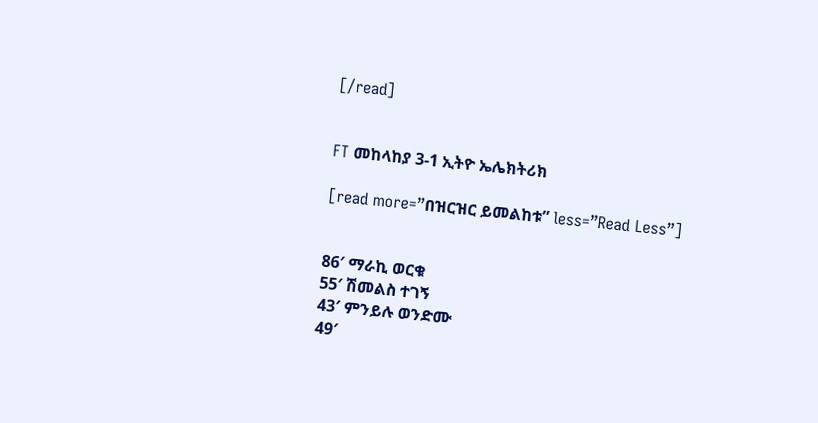[/read]


FT መከላከያ 3-1 ኢትዮ ኤሌክትሪክ

[read more=”በዝርዝር ይመልከቱ” less=”Read Less”]


86′ ማራኪ ወርቁ
55′ ሽመልስ ተገኝ
43′ ምንይሉ ወንድሙ
49′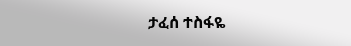ታፈሰ ተስፋዬ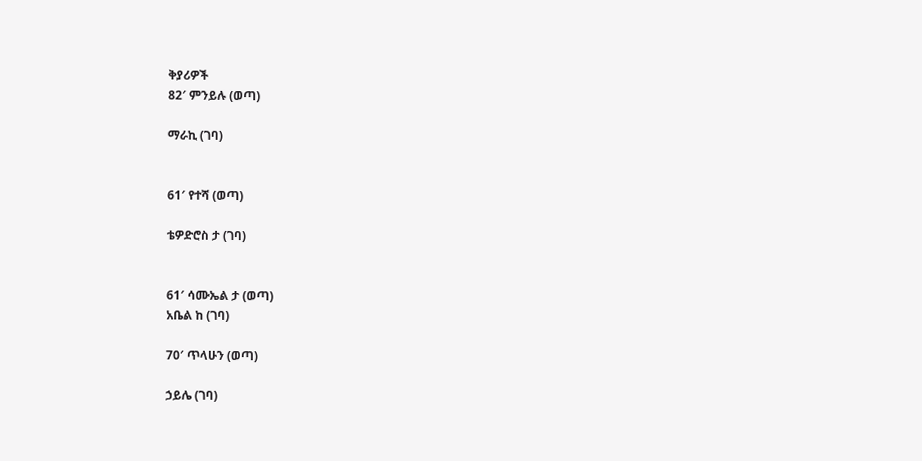ቅያሪዎች
82′ ምንይሉ (ወጣ)

ማራኪ (ገባ)


61′ የተሻ (ወጣ)

ቴዎድሮስ ታ (ገባ)


61′ ሳሙኤል ታ (ወጣ)
አቤል ከ (ገባ)

70′ ጥላሁን (ወጣ)

ኃይሌ (ገባ)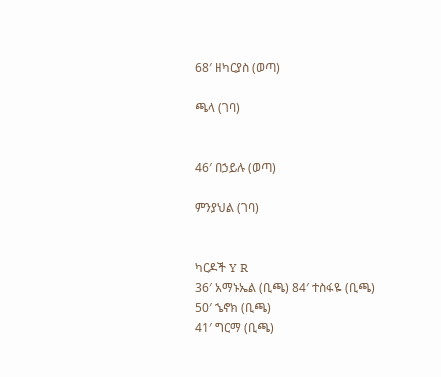68′ ዘካርያስ (ወጣ)

ጫላ (ገባ)


46′ በኃይሉ (ወጣ)

ምንያህል (ገባ)


ካርዶች Y R
36′ አማኑኤል (ቢጫ) 84′ ተስፋዬ (ቢጫ)
50′ ኄኖክ (ቢጫ)
41′ ግርማ (ቢጫ)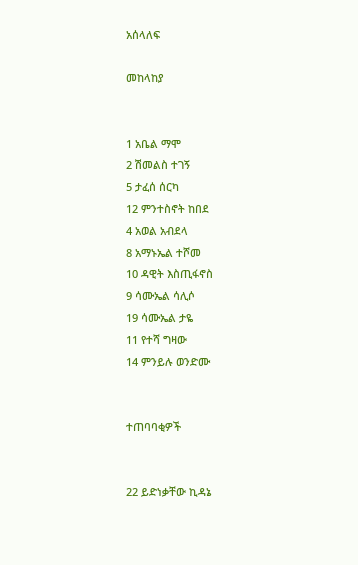አሰላለፍ

መከላከያ


1 አቤል ማሞ
2 ሽመልስ ተገኝ
5 ታፈሰ ሰርካ
12 ምንተስኖት ከበደ
4 አወል አብደላ
8 አማኑኤል ተሾመ
10 ዳዊት እስጢፋኖስ
9 ሳሙኤል ሳሊሶ
19 ሳሙኤል ታዬ
11 የተሻ ግዛው
14 ምንይሉ ወንድሙ


ተጠባባቂዎች


22 ይድነቃቸው ኪዳኔ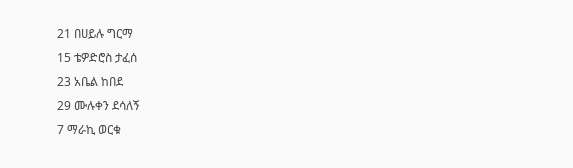21 በሀይሉ ግርማ
15 ቴዎድሮስ ታፈሰ
23 አቤል ከበደ
29 ሙሉቀን ደሳለኝ
7 ማራኪ ወርቁ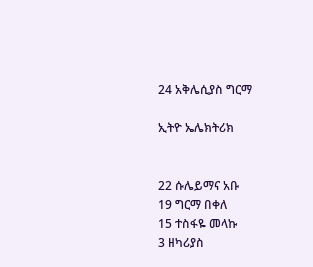24 አቅሌሲያስ ግርማ

ኢትዮ ኤሌክትሪክ


22 ሱሌይማና አቡ
19 ግርማ በቀለ
15 ተስፋዬ መላኩ
3 ዘካሪያስ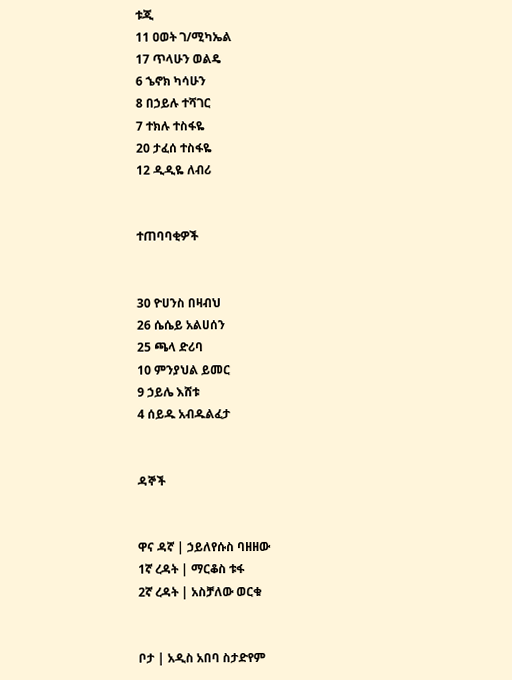ቱጂ
11 ዐወት ገ/ሚካኤል
17 ጥላሁን ወልዴ
6 ኄኖክ ካሳሁን
8 በኃይሉ ተሻገር
7 ተክሉ ተስፋዬ
20 ታፈሰ ተስፋዬ
12 ዲዲዬ ለብሪ


ተጠባባቂዎች


30 ዮሀንስ በዛብህ
26 ሴሴይ አልሀሰን
25 ጫላ ድሪባ
10 ምንያህል ይመር
9 ኃይሌ እሸቱ
4 ሰይዱ አብዱልፈታ


ዳኞች


ዋና ዳኛ | ኃይለየሱስ ባዘዘው
1ኛ ረዳት | ማርቆስ ቱፋ
2ኛ ረዳት | አስቻለው ወርቁ


ቦታ | አዲስ አበባ ስታድየም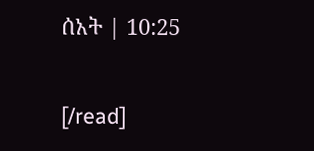ሰአት | 10:25

[/read]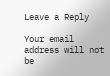Leave a Reply

Your email address will not be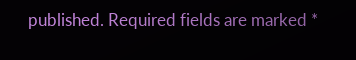published. Required fields are marked *